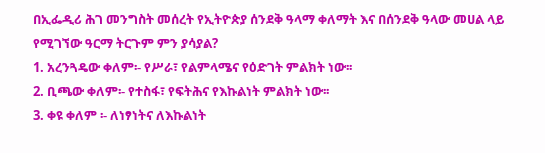በኢፌዲሪ ሕገ መንግስት መሰረት የኢትዮጵያ ሰንደቅ ዓላማ ቀለማት እና በሰንደቅ ዓላው መሀል ላይ የሚገኘው ዓርማ ትርጉም ምን ያሳያል?
1. አረንጓዴው ቀለም፡- የሥራ፣ የልምላሜና የዕድገት ምልክት ነው፡፡
2. ቢጫው ቀለም፡- የተስፋ፣ የፍትሕና የእኩልነት ምልክት ነው፡፡
3. ቀዩ ቀለም ፡- ለነፃነትና ለእኩልነት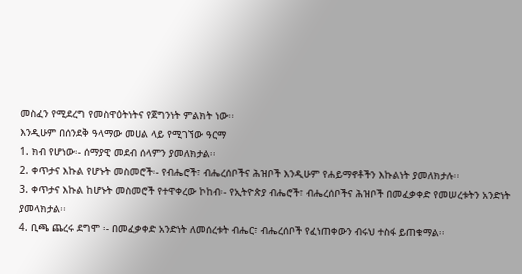መስፈን የሚደረግ የመስዋዕትነትና የጀግንነት ምልክት ነው፡፡
እንዲሁም በሰንደቅ ዓላማው መሀል ላይ የሚገኘው ዓርማ
1. ክብ የሆነው፡- ሰማያዊ መደብ ሰላምን ያመለክታል፡፡
2. ቀጥታና እኩል የሆኑት መስመሮች፡- የብሔሮች፣ ብሔረሰቦችና ሕዝቦች እንዲሁም የሐይማኖቶችን እኩልነት ያመለክታሉ፡፡
3. ቀጥታና እኩል ከሆኑት መስመሮች የተዋቀረው ኮከብ፡- የኢትዮጵያ ብሔሮች፣ ብሔረሰቦችና ሕዝቦች በመፈቃቀድ የመሠረቱትን አንድነት ያመላክታል፡፡
4. ቢጫ ጨረሩ ደግሞ ፡- በመፈቃቀድ አንድነት ለመሰረቱት ብሔር፣ ብሔረሰቦች የፈነጠቀውን ብሩህ ተስፋ ይጠቁማል፡፡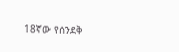18ኛው የሰንደቅ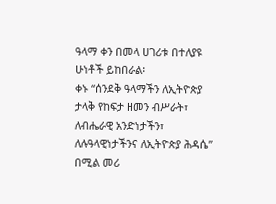ዓላማ ቀን በመላ ሀገሪቱ በተለያዩ ሁነቶች ይከበራል፡
ቀኑ “ሰንደቅ ዓላማችን ለኢትዮጵያ ታላቅ የከፍታ ዘመን ብሥራት፣ ለብሔራዊ አንድነታችን፣ ለሉዓላዊነታችንና ለኢትዮጵያ ሕዳሴ” በሚል መሪ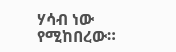ሃሳብ ነው የሚከበረው።